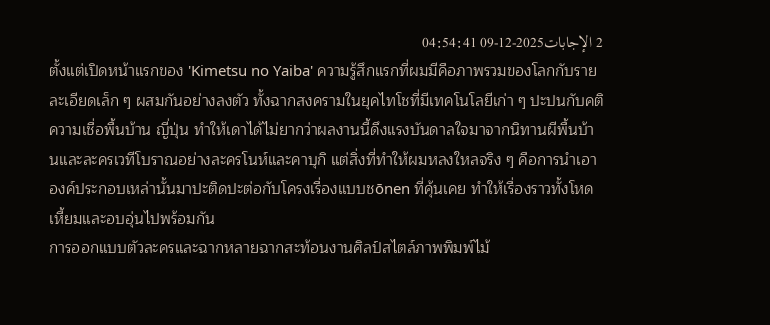2 الإجابات2025-12-09 04:54:41
ตั้งแต่เปิดหน้าแรกของ 'Kimetsu no Yaiba' ความรู้สึกแรกที่ผมมีคือภาพรวมของโลกกับรายละเอียดเล็ก ๆ ผสมกันอย่างลงตัว ทั้งฉากสงครามในยุคไทโชที่มีเทคโนโลยีเก่า ๆ ปะปนกับคติความเชื่อพื้นบ้าน ญี่ปุ่น ทำให้เดาได้ไม่ยากว่าผลงานนี้ดึงแรงบันดาลใจมาจากนิทานผีพื้นบ้านและละครเวทีโบราณอย่างละครโนห์และคาบุกิ แต่สิ่งที่ทำให้ผมหลงใหลจริง ๆ คือการนำเอาองค์ประกอบเหล่านั้นมาปะติดปะต่อกับโครงเรื่องแบบชōnen ที่คุ้นเคย ทำให้เรื่องราวทั้งโหดเหี้ยมและอบอุ่นไปพร้อมกัน
การออกแบบตัวละครและฉากหลายฉากสะท้อนงานศิลป์สไตล์ภาพพิมพ์ไม้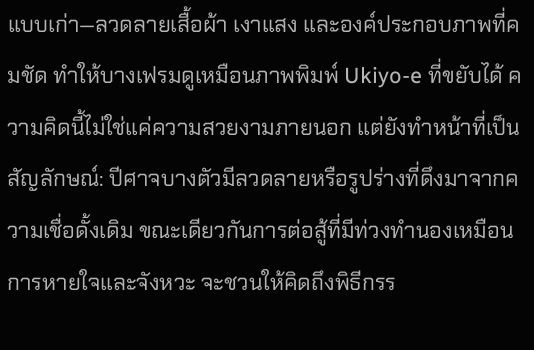แบบเก่า—ลวดลายเสื้อผ้า เงาแสง และองค์ประกอบภาพที่คมชัด ทำให้บางเฟรมดูเหมือนภาพพิมพ์ Ukiyo-e ที่ขยับได้ ความคิดนี้ไม่ใช่แค่ความสวยงามภายนอก แต่ยังทำหน้าที่เป็นสัญลักษณ์: ปีศาจบางตัวมีลวดลายหรือรูปร่างที่ดึงมาจากความเชื่อดั้งเดิม ขณะเดียวกันการต่อสู้ที่มีท่วงทำนองเหมือนการหายใจและจังหวะ จะชวนให้คิดถึงพิธีกรร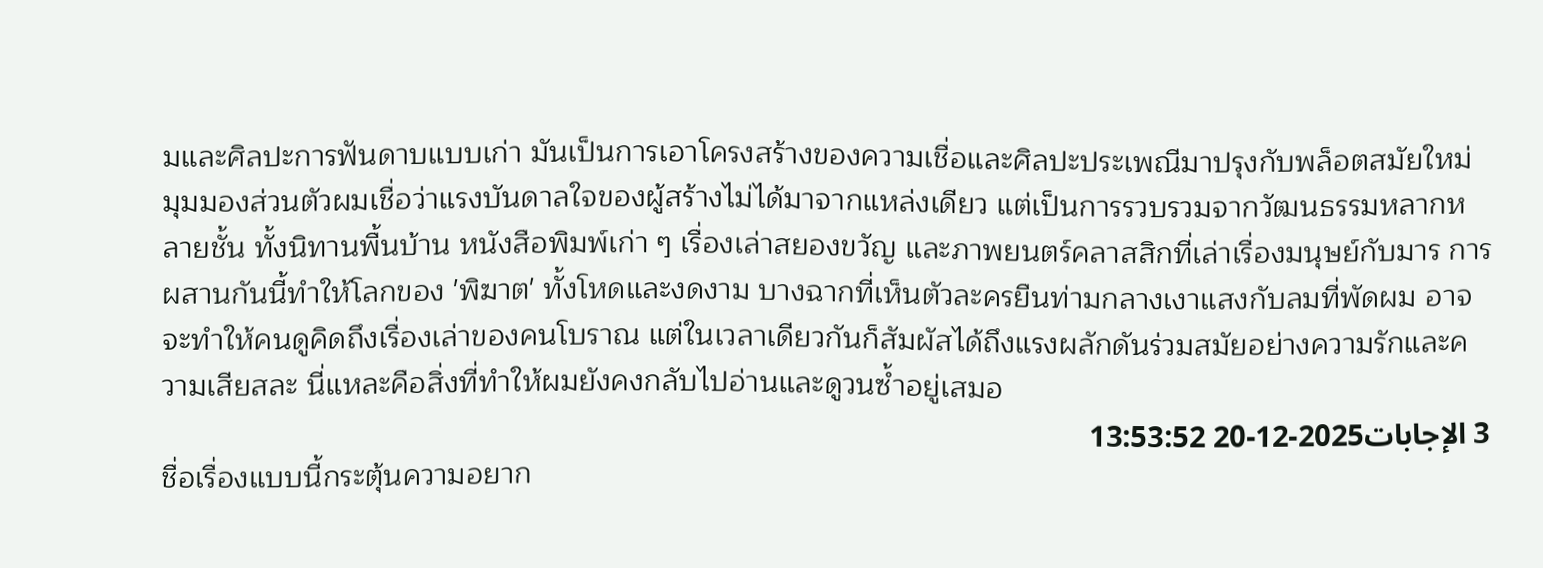มและศิลปะการฟันดาบแบบเก่า มันเป็นการเอาโครงสร้างของความเชื่อและศิลปะประเพณีมาปรุงกับพล็อตสมัยใหม่
มุมมองส่วนตัวผมเชื่อว่าแรงบันดาลใจของผู้สร้างไม่ได้มาจากแหล่งเดียว แต่เป็นการรวบรวมจากวัฒนธรรมหลากหลายชั้น ทั้งนิทานพื้นบ้าน หนังสือพิมพ์เก่า ๆ เรื่องเล่าสยองขวัญ และภาพยนตร์คลาสสิกที่เล่าเรื่องมนุษย์กับมาร การผสานกันนี้ทำให้โลกของ 'พิฆาต' ทั้งโหดและงดงาม บางฉากที่เห็นตัวละครยืนท่ามกลางเงาแสงกับลมที่พัดผม อาจจะทำให้คนดูคิดถึงเรื่องเล่าของคนโบราณ แต่ในเวลาเดียวกันก็สัมผัสได้ถึงแรงผลักดันร่วมสมัยอย่างความรักและความเสียสละ นี่แหละคือสิ่งที่ทำให้ผมยังคงกลับไปอ่านและดูวนซ้ำอยู่เสมอ
3 الإجابات2025-12-20 13:53:52
ชื่อเรื่องแบบนี้กระตุ้นความอยาก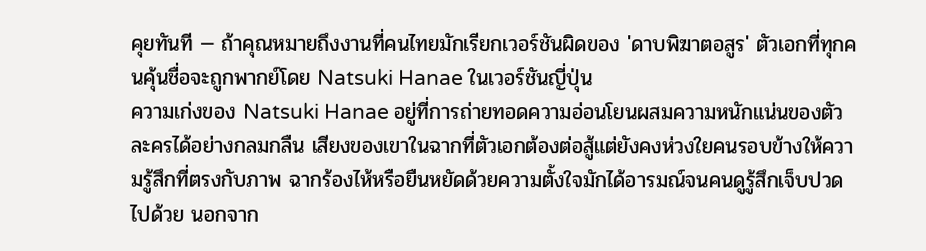คุยทันที — ถ้าคุณหมายถึงงานที่คนไทยมักเรียกเวอร์ชันผิดของ 'ดาบพิฆาตอสูร' ตัวเอกที่ทุกคนคุ้นชื่อจะถูกพากย์โดย Natsuki Hanae ในเวอร์ชันญี่ปุ่น
ความเก่งของ Natsuki Hanae อยู่ที่การถ่ายทอดความอ่อนโยนผสมความหนักแน่นของตัวละครได้อย่างกลมกลืน เสียงของเขาในฉากที่ตัวเอกต้องต่อสู้แต่ยังคงห่วงใยคนรอบข้างให้ความรู้สึกที่ตรงกับภาพ ฉากร้องไห้หรือยืนหยัดด้วยความตั้งใจมักได้อารมณ์จนคนดูรู้สึกเจ็บปวดไปด้วย นอกจาก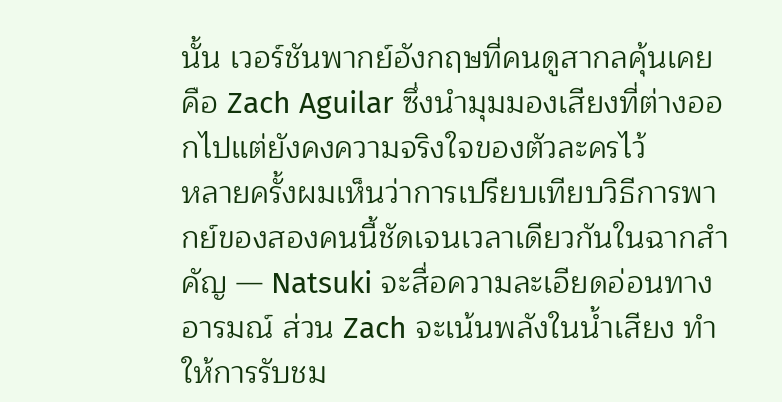นั้น เวอร์ชันพากย์อังกฤษที่คนดูสากลคุ้นเคยคือ Zach Aguilar ซึ่งนำมุมมองเสียงที่ต่างออกไปแต่ยังคงความจริงใจของตัวละครไว้
หลายครั้งผมเห็นว่าการเปรียบเทียบวิธีการพากย์ของสองคนนี้ชัดเจนเวลาเดียวกันในฉากสำคัญ — Natsuki จะสื่อความละเอียดอ่อนทางอารมณ์ ส่วน Zach จะเน้นพลังในน้ำเสียง ทำให้การรับชม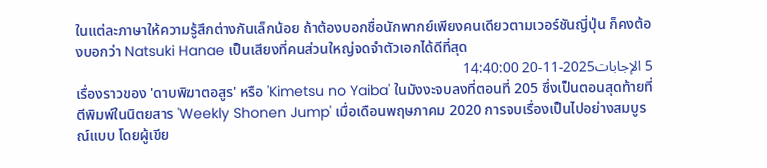ในแต่ละภาษาให้ความรู้สึกต่างกันเล็กน้อย ถ้าต้องบอกชื่อนักพากย์เพียงคนเดียวตามเวอร์ชันญี่ปุ่น ก็คงต้องบอกว่า Natsuki Hanae เป็นเสียงที่คนส่วนใหญ่จดจำตัวเอกได้ดีที่สุด
5 الإجابات2025-11-20 14:40:00
เรื่องราวของ 'ดาบพิฆาตอสูร' หรือ 'Kimetsu no Yaiba' ในมังงะจบลงที่ตอนที่ 205 ซึ่งเป็นตอนสุดท้ายที่ตีพิมพ์ในนิตยสาร 'Weekly Shonen Jump' เมื่อเดือนพฤษภาคม 2020 การจบเรื่องเป็นไปอย่างสมบูรณ์แบบ โดยผู้เขีย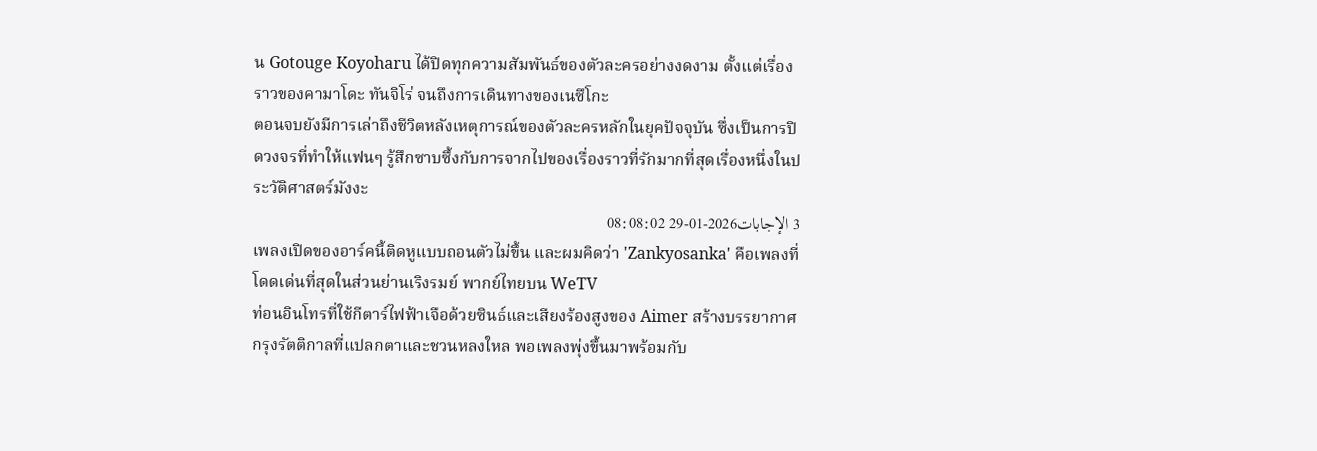น Gotouge Koyoharu ได้ปิดทุกความสัมพันธ์ของตัวละครอย่างงดงาม ตั้งแต่เรื่องราวของคามาโดะ ทันจิโร่ จนถึงการเดินทางของเนซึโกะ
ตอนจบยังมีการเล่าถึงชีวิตหลังเหตุการณ์ของตัวละครหลักในยุคปัจจุบัน ซึ่งเป็นการปิดวงจรที่ทำให้แฟนๆ รู้สึกซาบซึ้งกับการจากไปของเรื่องราวที่รักมากที่สุดเรื่องหนึ่งในประวัติศาสตร์มังงะ
3 الإجابات2026-01-29 08:08:02
เพลงเปิดของอาร์คนี้ติดหูแบบถอนตัวไม่ขึ้น และผมคิดว่า 'Zankyosanka' คือเพลงที่โดดเด่นที่สุดในส่วนย่านเริงรมย์ พากย์ไทยบน WeTV
ท่อนอินโทรที่ใช้กีตาร์ไฟฟ้าเจือด้วยซินธ์และเสียงร้องสูงของ Aimer สร้างบรรยากาศกรุงรัตติกาลที่แปลกตาและชวนหลงใหล พอเพลงพุ่งขึ้นมาพร้อมกับ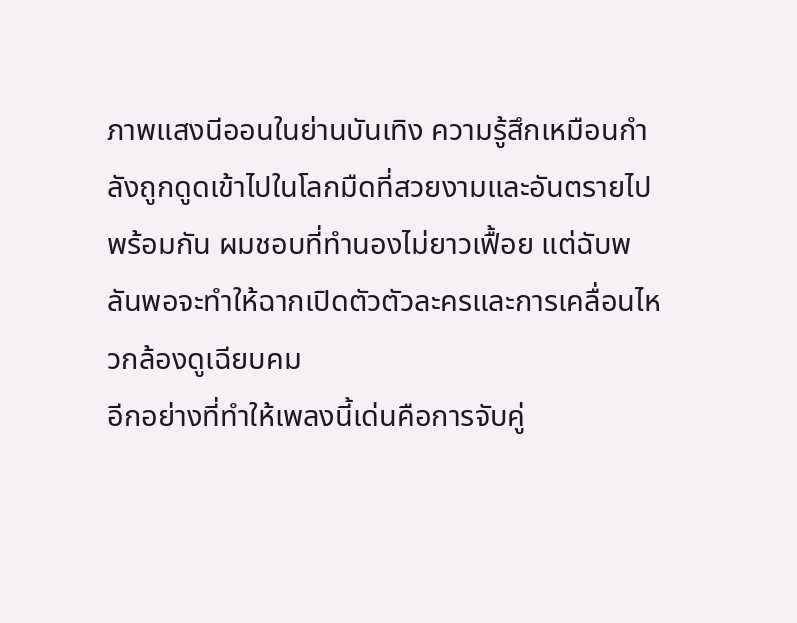ภาพแสงนีออนในย่านบันเทิง ความรู้สึกเหมือนกำลังถูกดูดเข้าไปในโลกมืดที่สวยงามและอันตรายไปพร้อมกัน ผมชอบที่ทำนองไม่ยาวเฟื้อย แต่ฉับพลันพอจะทำให้ฉากเปิดตัวตัวละครและการเคลื่อนไหวกล้องดูเฉียบคม
อีกอย่างที่ทำให้เพลงนี้เด่นคือการจับคู่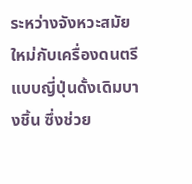ระหว่างจังหวะสมัยใหม่กับเครื่องดนตรีแบบญี่ปุ่นดั้งเดิมบางชิ้น ซึ่งช่วย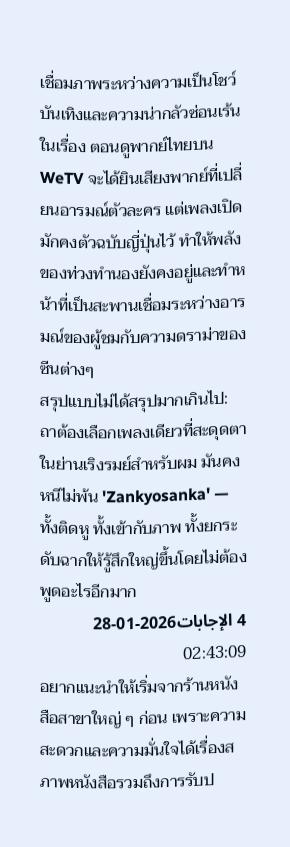เชื่อมภาพระหว่างความเป็นโชว์บันเทิงและความน่ากลัวซ่อนเร้นในเรื่อง ตอนดูพากย์ไทยบน WeTV จะได้ยินเสียงพากย์ที่เปลี่ยนอารมณ์ตัวละคร แต่เพลงเปิดมักคงตัวฉบับญี่ปุ่นไว้ ทำให้พลังของท่วงทำนองยังคงอยู่และทำหน้าที่เป็นสะพานเชื่อมระหว่างอารมณ์ของผู้ชมกับความดราม่าของซีนต่างๆ
สรุปแบบไม่ได้สรุปมากเกินไป: ถาต้องเลือกเพลงเดียวที่สะดุดตาในย่านเริงรมย์สำหรับผม มันคงหนีไม่พ้น 'Zankyosanka' — ทั้งติดหู ทั้งเข้ากับภาพ ทั้งยกระดับฉากให้รู้สึกใหญ่ขึ้นโดยไม่ต้องพูดอะไรอีกมาก
4 الإجابات2026-01-28 02:43:09
อยากแนะนำให้เริ่มจากร้านหนังสือสาขาใหญ่ ๆ ก่อน เพราะความสะดวกและความมั่นใจได้เรื่องสภาพหนังสือรวมถึงการรับป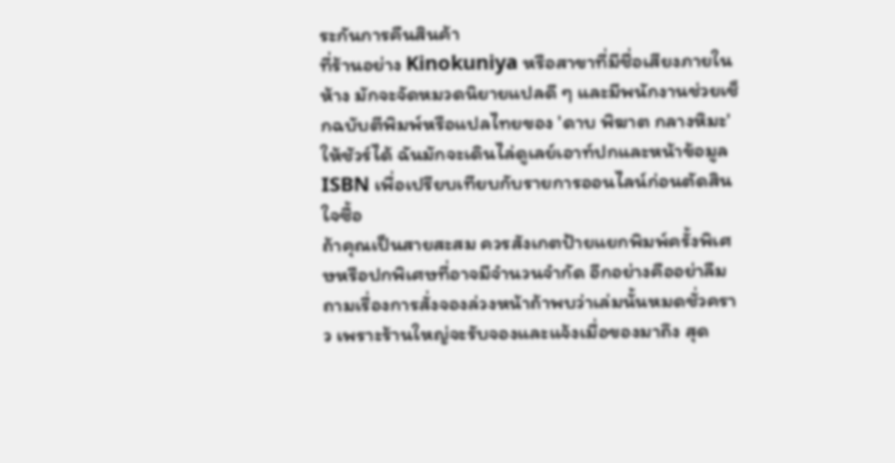ระกันการคืนสินค้า
ที่ร้านอย่าง Kinokuniya หรือสาขาที่มีชื่อเสียงภายในห้าง มักจะจัดหมวดนิยายแปลดี ๆ และมีพนักงานช่วยเช็กฉบับตีพิมพ์หรือแปลไทยของ 'ดาบ พิฆาต กลางหิมะ' ให้ชัวร์ได้ ฉันมักจะเดินไล่ดูเลย์เอาท์ปกและหน้าข้อมูล ISBN เพื่อเปรียบเทียบกับรายการออนไลน์ก่อนตัดสินใจซื้อ
ถ้าคุณเป็นสายสะสม ควรสังเกตป้ายแยกพิมพ์ครั้งพิเศษหรือปกพิเศษที่อาจมีจำนวนจำกัด อีกอย่างคืออย่าลืมถามเรื่องการสั่งจองล่วงหน้าถ้าพบว่าเล่มนั้นหมดชั่วคราว เพราะร้านใหญ่จะรับจองและแจ้งเมื่อของมาถึง สุด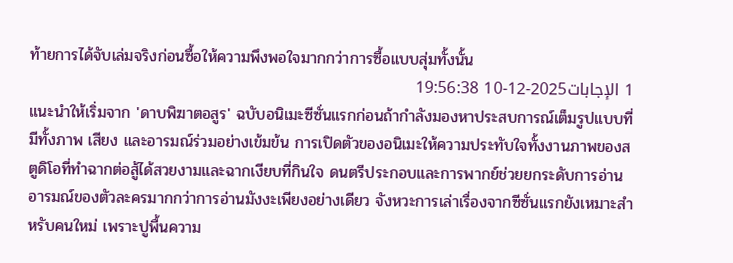ท้ายการได้จับเล่มจริงก่อนซื้อให้ความพึงพอใจมากกว่าการซื้อแบบสุ่มทั้งนั้น
1 الإجابات2025-12-10 19:56:38
แนะนำให้เริ่มจาก 'ดาบพิฆาตอสูร' ฉบับอนิเมะซีซั่นแรกก่อนถ้ากำลังมองหาประสบการณ์เต็มรูปแบบที่มีทั้งภาพ เสียง และอารมณ์ร่วมอย่างเข้มข้น การเปิดตัวของอนิเมะให้ความประทับใจทั้งงานภาพของสตูดิโอที่ทำฉากต่อสู้ได้สวยงามและฉากเงียบที่กินใจ ดนตรีประกอบและการพากย์ช่วยยกระดับการอ่านอารมณ์ของตัวละครมากกว่าการอ่านมังงะเพียงอย่างเดียว จังหวะการเล่าเรื่องจากซีซั่นแรกยังเหมาะสำหรับคนใหม่ เพราะปูพื้นความ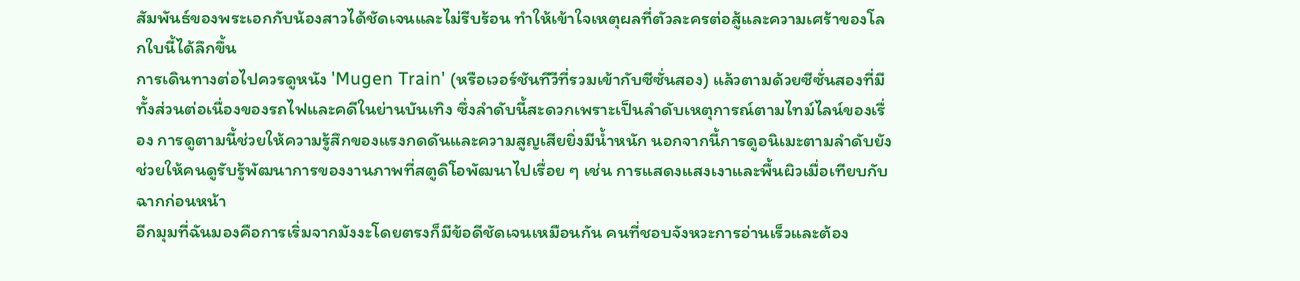สัมพันธ์ของพระเอกกับน้องสาวได้ชัดเจนและไม่รีบร้อน ทำให้เข้าใจเหตุผลที่ตัวละครต่อสู้และความเศร้าของโลกใบนี้ได้ลึกขึ้น
การเดินทางต่อไปควรดูหนัง 'Mugen Train' (หรือเวอร์ชันทีวีที่รวมเข้ากับซีซั่นสอง) แล้วตามด้วยซีซั่นสองที่มีทั้งส่วนต่อเนื่องของรถไฟและคดีในย่านบันเทิง ซึ่งลำดับนี้สะดวกเพราะเป็นลำดับเหตุการณ์ตามไทม์ไลน์ของเรื่อง การดูตามนี้ช่วยให้ความรู้สึกของแรงกดดันและความสูญเสียยิ่งมีน้ำหนัก นอกจากนี้การดูอนิเมะตามลำดับยังช่วยให้คนดูรับรู้พัฒนาการของงานภาพที่สตูดิโอพัฒนาไปเรื่อย ๆ เช่น การแสดงแสงเงาและพื้นผิวเมื่อเทียบกับฉากก่อนหน้า
อีกมุมที่ฉันมองคือการเริ่มจากมังงะโดยตรงก็มีข้อดีชัดเจนเหมือนกัน คนที่ชอบจังหวะการอ่านเร็วและต้อง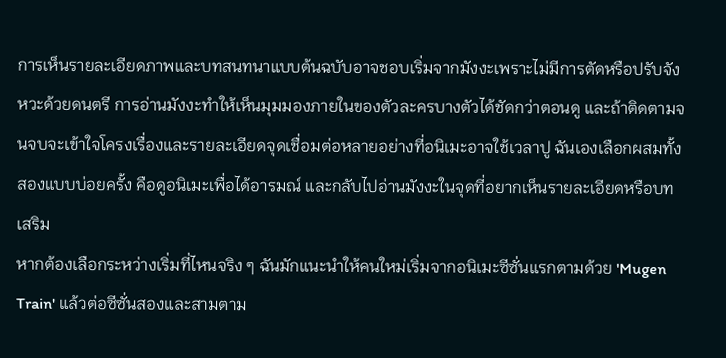การเห็นรายละเอียดภาพและบทสนทนาแบบต้นฉบับอาจชอบเริ่มจากมังงะเพราะไม่มีการตัดหรือปรับจังหวะด้วยดนตรี การอ่านมังงะทำให้เห็นมุมมองภายในของตัวละครบางตัวได้ชัดกว่าตอนดู และถ้าติดตามจนจบจะเข้าใจโครงเรื่องและรายละเอียดจุดเชื่อมต่อหลายอย่างที่อนิเมะอาจใช้เวลาปู ฉันเองเลือกผสมทั้งสองแบบบ่อยครั้ง คือดูอนิเมะเพื่อได้อารมณ์ และกลับไปอ่านมังงะในจุดที่อยากเห็นรายละเอียดหรือบทเสริม
หากต้องเลือกระหว่างเริ่มที่ไหนจริง ๆ ฉันมักแนะนำให้คนใหม่เริ่มจากอนิเมะซีซั่นแรกตามด้วย 'Mugen Train' แล้วต่อซีซั่นสองและสามตาม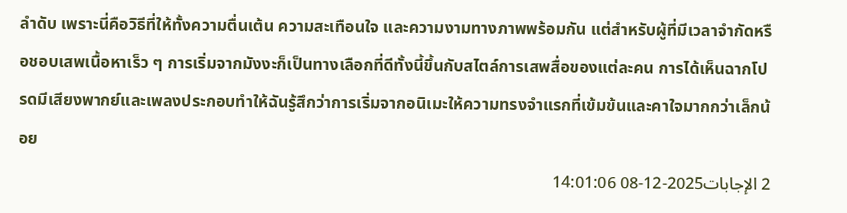ลำดับ เพราะนี่คือวิธีที่ให้ทั้งความตื่นเต้น ความสะเทือนใจ และความงามทางภาพพร้อมกัน แต่สำหรับผู้ที่มีเวลาจำกัดหรือชอบเสพเนื้อหาเร็ว ๆ การเริ่มจากมังงะก็เป็นทางเลือกที่ดีทั้งนี้ขึ้นกับสไตล์การเสพสื่อของแต่ละคน การได้เห็นฉากโปรดมีเสียงพากย์และเพลงประกอบทำให้ฉันรู้สึกว่าการเริ่มจากอนิเมะให้ความทรงจำแรกที่เข้มข้นและคาใจมากกว่าเล็กน้อย
2 الإجابات2025-12-08 14:01:06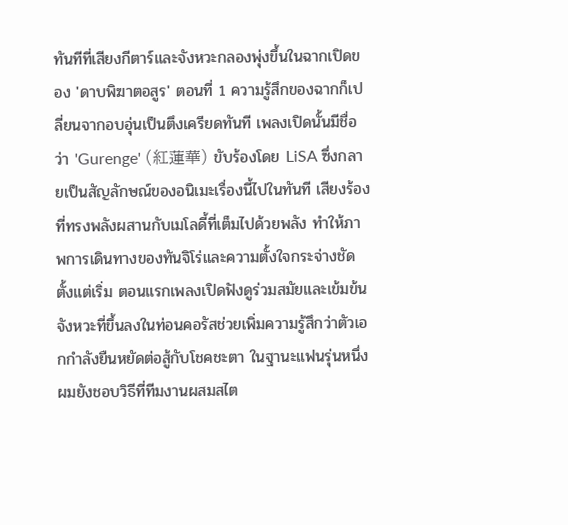ทันทีที่เสียงกีตาร์และจังหวะกลองพุ่งขึ้นในฉากเปิดของ 'ดาบพิฆาตอสูร' ตอนที่ 1 ความรู้สึกของฉากก็เปลี่ยนจากอบอุ่นเป็นตึงเครียดทันที เพลงเปิดนั้นมีชื่อว่า 'Gurenge' (紅蓮華) ขับร้องโดย LiSA ซึ่งกลายเป็นสัญลักษณ์ของอนิเมะเรื่องนี้ไปในทันที เสียงร้องที่ทรงพลังผสานกับเมโลดี้ที่เต็มไปด้วยพลัง ทำให้ภาพการเดินทางของทันจิโร่และความตั้งใจกระจ่างชัดตั้งแต่เริ่ม ตอนแรกเพลงเปิดฟังดูร่วมสมัยและเข้มข้น จังหวะที่ขึ้นลงในท่อนคอรัสช่วยเพิ่มความรู้สึกว่าตัวเอกกำลังยืนหยัดต่อสู้กับโชคชะตา ในฐานะแฟนรุ่นหนึ่ง ผมยังชอบวิธีที่ทีมงานผสมสไต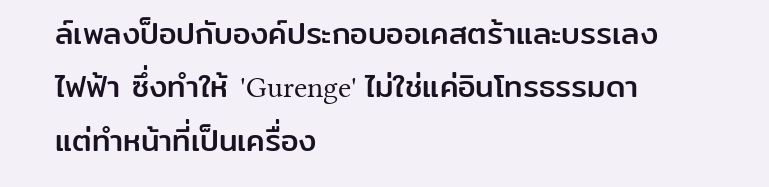ล์เพลงป็อปกับองค์ประกอบออเคสตร้าและบรรเลงไฟฟ้า ซึ่งทำให้ 'Gurenge' ไม่ใช่แค่อินโทรธรรมดา แต่ทำหน้าที่เป็นเครื่อง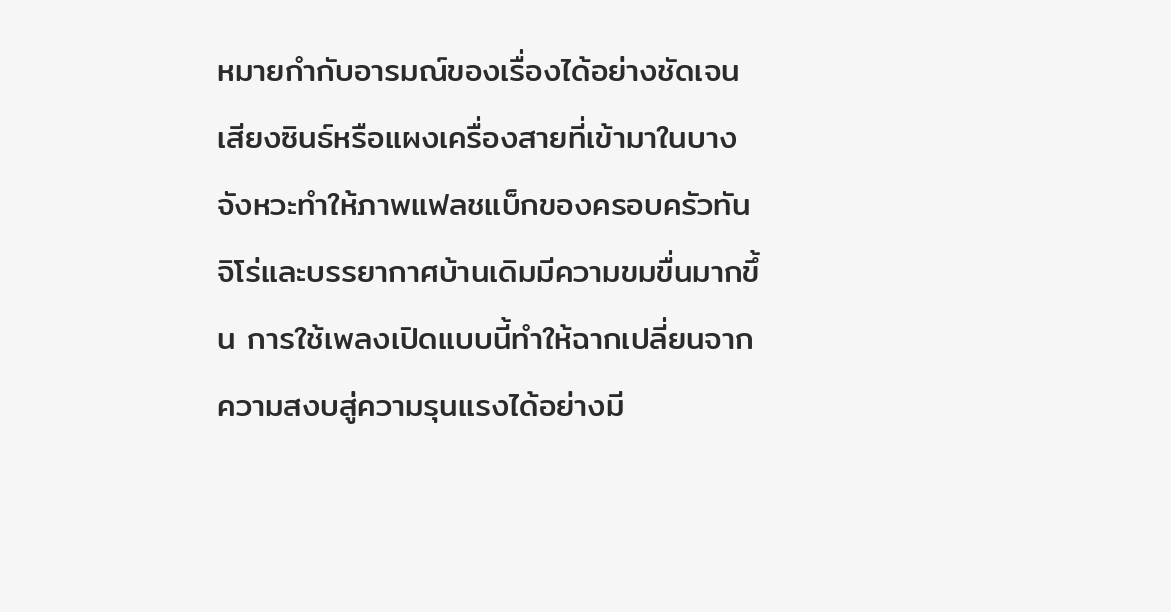หมายกำกับอารมณ์ของเรื่องได้อย่างชัดเจน เสียงซินธ์หรือแผงเครื่องสายที่เข้ามาในบางจังหวะทำให้ภาพแฟลชแบ็กของครอบครัวทันจิโร่และบรรยากาศบ้านเดิมมีความขมขื่นมากขึ้น การใช้เพลงเปิดแบบนี้ทำให้ฉากเปลี่ยนจากความสงบสู่ความรุนแรงได้อย่างมี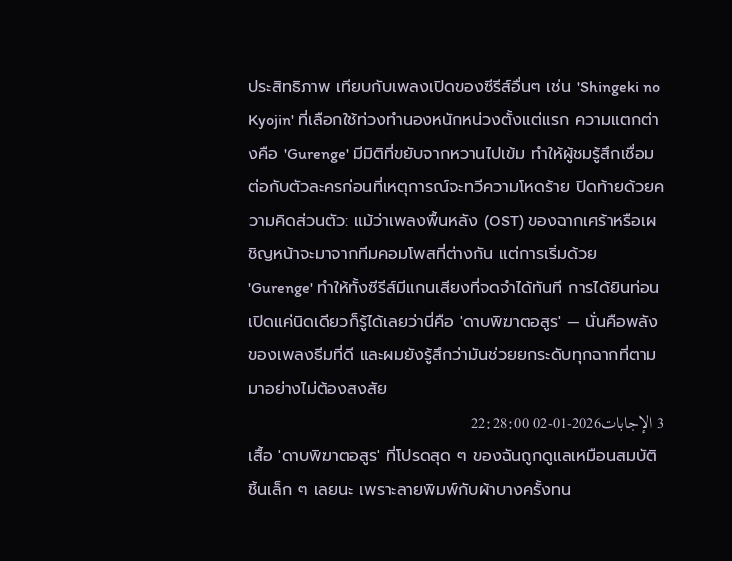ประสิทธิภาพ เทียบกับเพลงเปิดของซีรีส์อื่นๆ เช่น 'Shingeki no Kyojin' ที่เลือกใช้ท่วงทำนองหนักหน่วงตั้งแต่แรก ความแตกต่างคือ 'Gurenge' มีมิติที่ขยับจากหวานไปเข้ม ทำให้ผู้ชมรู้สึกเชื่อมต่อกับตัวละครก่อนที่เหตุการณ์จะทวีความโหดร้าย ปิดท้ายด้วยความคิดส่วนตัว: แม้ว่าเพลงพื้นหลัง (OST) ของฉากเศร้าหรือเผชิญหน้าจะมาจากทีมคอมโพสที่ต่างกัน แต่การเริ่มด้วย 'Gurenge' ทำให้ทั้งซีรีส์มีแกนเสียงที่จดจำได้ทันที การได้ยินท่อนเปิดแค่นิดเดียวก็รู้ได้เลยว่านี่คือ 'ดาบพิฆาตอสูร' — นั่นคือพลังของเพลงธีมที่ดี และผมยังรู้สึกว่ามันช่วยยกระดับทุกฉากที่ตามมาอย่างไม่ต้องสงสัย
3 الإجابات2026-01-02 22:28:00
เสื้อ 'ดาบพิฆาตอสูร' ที่โปรดสุด ๆ ของฉันถูกดูแลเหมือนสมบัติชิ้นเล็ก ๆ เลยนะ เพราะลายพิมพ์กับผ้าบางครั้งทน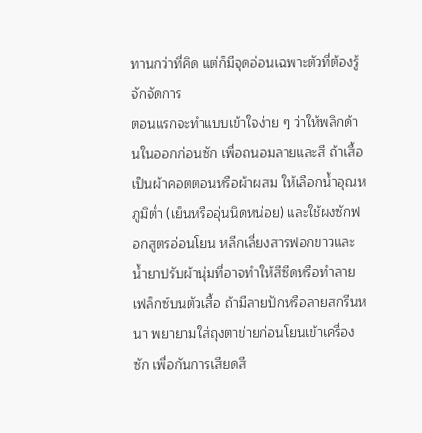ทานกว่าที่คิด แต่ก็มีจุดอ่อนเฉพาะตัวที่ต้องรู้จักจัดการ
ตอนแรกจะทำแบบเข้าใจง่าย ๆ ว่าให้พลิกด้านในออกก่อนซัก เพื่อถนอมลายและสี ถ้าเสื้อเป็นผ้าคอตตอนหรือผ้าผสม ให้เลือกน้ำอุณหภูมิต่ำ (เย็นหรืออุ่นนิดหน่อย) และใช้ผงซักฟอกสูตรอ่อนโยน หลีกเลี่ยงสารฟอกขาวและน้ำยาปรับผ้านุ่มที่อาจทำให้สีซีดหรือทำลายเฟล็กซ์บนตัวเสื้อ ถ้ามีลายปักหรือลายสกรีนหนา พยายามใส่ถุงตาข่ายก่อนโยนเข้าเครื่องซัก เพื่อกันการเสียดสี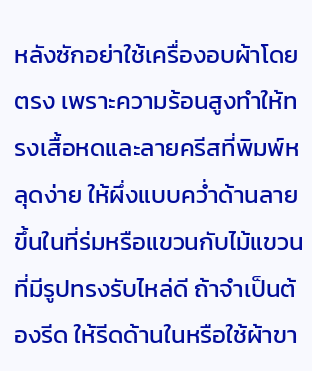หลังซักอย่าใช้เครื่องอบผ้าโดยตรง เพราะความร้อนสูงทำให้ทรงเสื้อหดและลายครีสที่พิมพ์หลุดง่าย ให้ผึ่งแบบคว่ำด้านลายขึ้นในที่ร่มหรือแขวนกับไม้แขวนที่มีรูปทรงรับไหล่ดี ถ้าจำเป็นต้องรีด ให้รีดด้านในหรือใช้ผ้าขา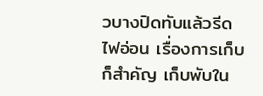วบางปิดทับแล้วรีดไฟอ่อน เรื่องการเก็บก็สำคัญ เก็บพับใน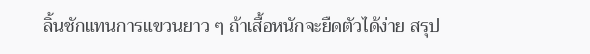ลิ้นชักแทนการแขวนยาว ๆ ถ้าเสื้อหนักจะยืดตัวได้ง่าย สรุป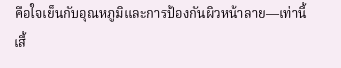คือใจเย็นกับอุณหภูมิและการป้องกันผิวหน้าลาย—เท่านี้เสื้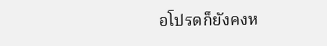อโปรดก็ยังคงห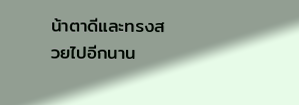น้าตาดีและทรงสวยไปอีกนาน